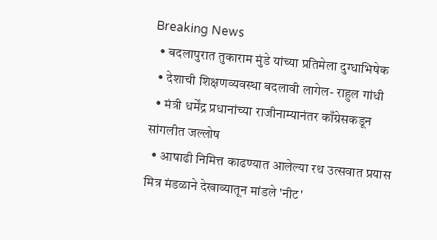Breaking News
  • बदलापुरात तुकाराम मुंडे यांच्या प्रतिमेला दुग्धाभिषेक
  • देशाची शिक्षणव्यवस्था बदलावी लागेल- राहुल गांधी
  • मंत्री धर्मेंद्र प्रधानांच्या राजीनाम्यानंतर काँग्रेसकडून सांगलीत जल्लोष
  • आषाढी निमित्त काढण्यात आलेल्या रथ उत्सवात प्रयास मित्र मंडळाने देखाव्यातून मांडले 'नीट'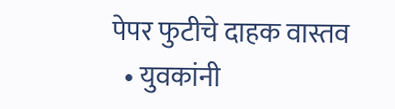पेपर फुटीचे दाहक वास्तव
  • युवकांनी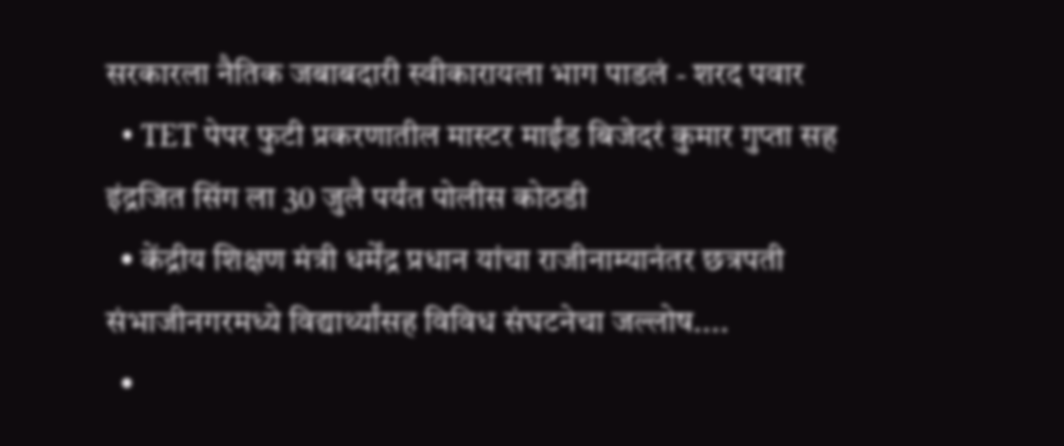सरकारला नैतिक जबाबदारी स्वीकारायला भाग पाडलं - शरद पवार
  • TET पेपर फुटी प्रकरणातील मास्टर माईंड बिजेदरं कुमार गुप्ता सह इंद्रजित सिंग ला 30 जुलै पर्यंत पोलीस कोठडी
  • केंद्रीय शिक्षण मंत्री धर्मेंद्र प्रधान यांचा राजीनाम्यानंतर छत्रपती संभाजीनगरमध्ये विद्यार्थ्यांसह विविध संघटनेचा जल्लोष....
  •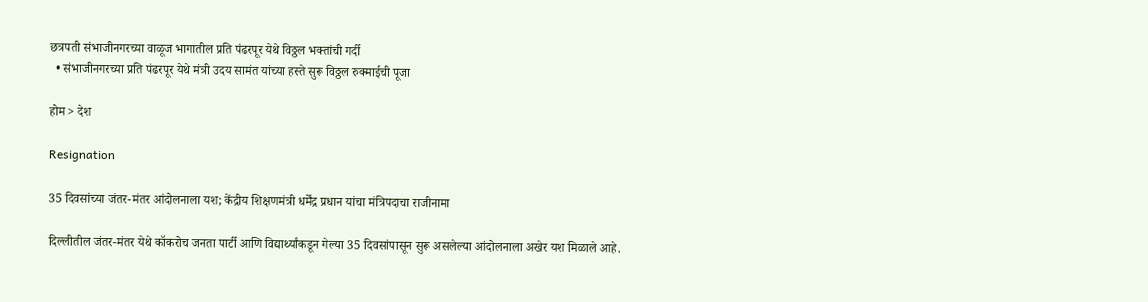छत्रपती संभाजीनगरच्या वाळूज भागातील प्रति पंढरपूर येथे विठ्ठल भक्तांची गर्दी
  • संभाजीनगरच्या प्रति पंढरपूर येथे मंत्री उदय सामंत यांच्या हस्ते सुरू विठ्ठल रुक्माईची पूजा

होम > देश

Resignation

35 दिवसांच्या जंतर-मंतर आंदोलनाला यश; केंद्रीय शिक्षणमंत्री धर्मेंद्र प्रधान यांचा मंत्रिपदाचा राजीनामा

दिल्लीतील जंतर-मंतर येथे कॉकरोच जनता पार्टी आणि विद्यार्थ्यांकडून गेल्या 35 दिवसांपासून सुरू असलेल्या आंदोलनाला अखेर यश मिळाले आहे.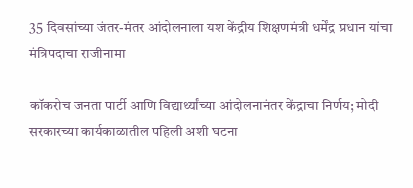35 दिवसांच्या जंतर-मंतर आंदोलनाला यश केंद्रीय शिक्षणमंत्री धर्मेंद्र प्रधान यांचा मंत्रिपदाचा राजीनामा

कॉकरोच जनता पार्टी आणि विद्यार्थ्यांच्या आंदोलनानंतर केंद्राचा निर्णय; मोदी सरकारच्या कार्यकाळातील पहिली अशी घटना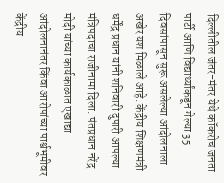दिल्लीतील जंतर-मंतर येथे कॉकरोच जनता पार्टी आणि विद्यार्थ्यांकडून गेल्या 35 दिवसांपासून सुरू असलेल्या आंदोलनाला अखेर यश मिळाले आहे. केंद्रीय शिक्षणमंत्री धर्मेंद्र प्रधान यांनी शनिवारी दुपारी आपल्या मंत्रिपदाचा राजीनामा दिला. पंतप्रधान नरेंद्र मोदी यांच्या कार्यकाळात एखाद्या आंदोलनानंतर किंवा आरोपांच्या पार्श्वभूमीवर केंद्रीय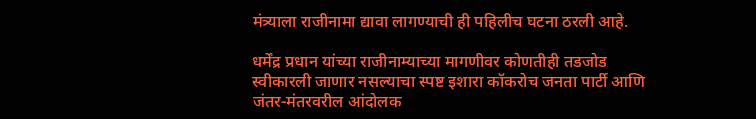मंत्र्याला राजीनामा द्यावा लागण्याची ही पहिलीच घटना ठरली आहे.

धर्मेंद्र प्रधान यांच्या राजीनाम्याच्या मागणीवर कोणतीही तडजोड स्वीकारली जाणार नसल्याचा स्पष्ट इशारा कॉकरोच जनता पार्टी आणि जंतर-मंतरवरील आंदोलक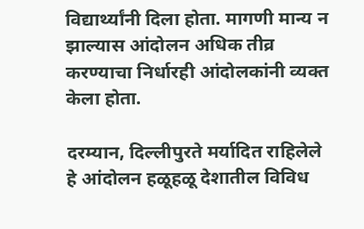विद्यार्थ्यांनी दिला होता. मागणी मान्य न झाल्यास आंदोलन अधिक तीव्र करण्याचा निर्धारही आंदोलकांनी व्यक्त केला होता.

दरम्यान, दिल्लीपुरते मर्यादित राहिलेले हे आंदोलन हळूहळू देशातील विविध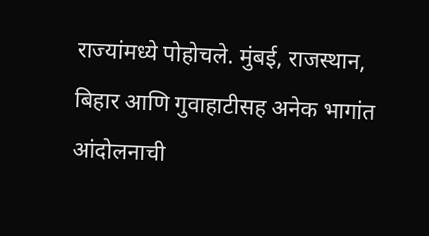राज्यांमध्ये पोहोचले. मुंबई, राजस्थान, बिहार आणि गुवाहाटीसह अनेक भागांत आंदोलनाची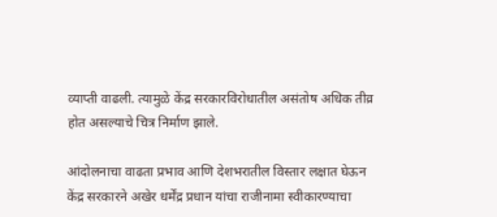व्याप्ती वाढली. त्यामुळे केंद्र सरकारविरोधातील असंतोष अधिक तीव्र होत असल्याचे चित्र निर्माण झाले.

आंदोलनाचा वाढता प्रभाव आणि देशभरातील विस्तार लक्षात घेऊन केंद्र सरकारने अखेर धर्मेंद्र प्रधान यांचा राजीनामा स्वीकारण्याचा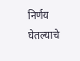निर्णय घेतल्याचे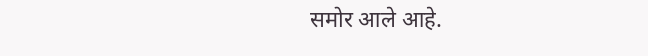समोर आले आहे.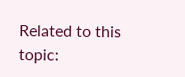Related to this topic: